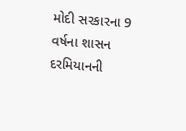મોદી સરકારના 9 વર્ષના શાસન દરમિયાનની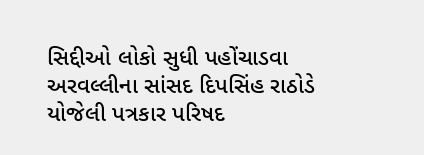સિદ્દીઓ લોકો સુધી પહોંચાડવા અરવલ્લીના સાંસદ દિપસિંહ રાઠોડે યોજેલી પત્રકાર પરિષદ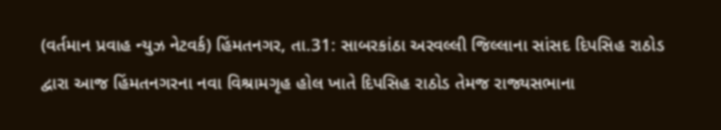(વર્તમાન પ્રવાહ ન્યુઝ નેટવર્ક) હિંમતનગર, તા.31: સાબરકાંઠા અરવલ્લી જિલ્લાના સાંસદ દિપસિહ રાઠોડ દ્વારા આજ હિંમતનગરના નવા વિશ્રામગૃહ હોલ ખાતે દિપસિહ રાઠોડ તેમજ રાજ્યસભાના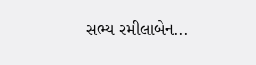સભ્ય રમીલાબેન...